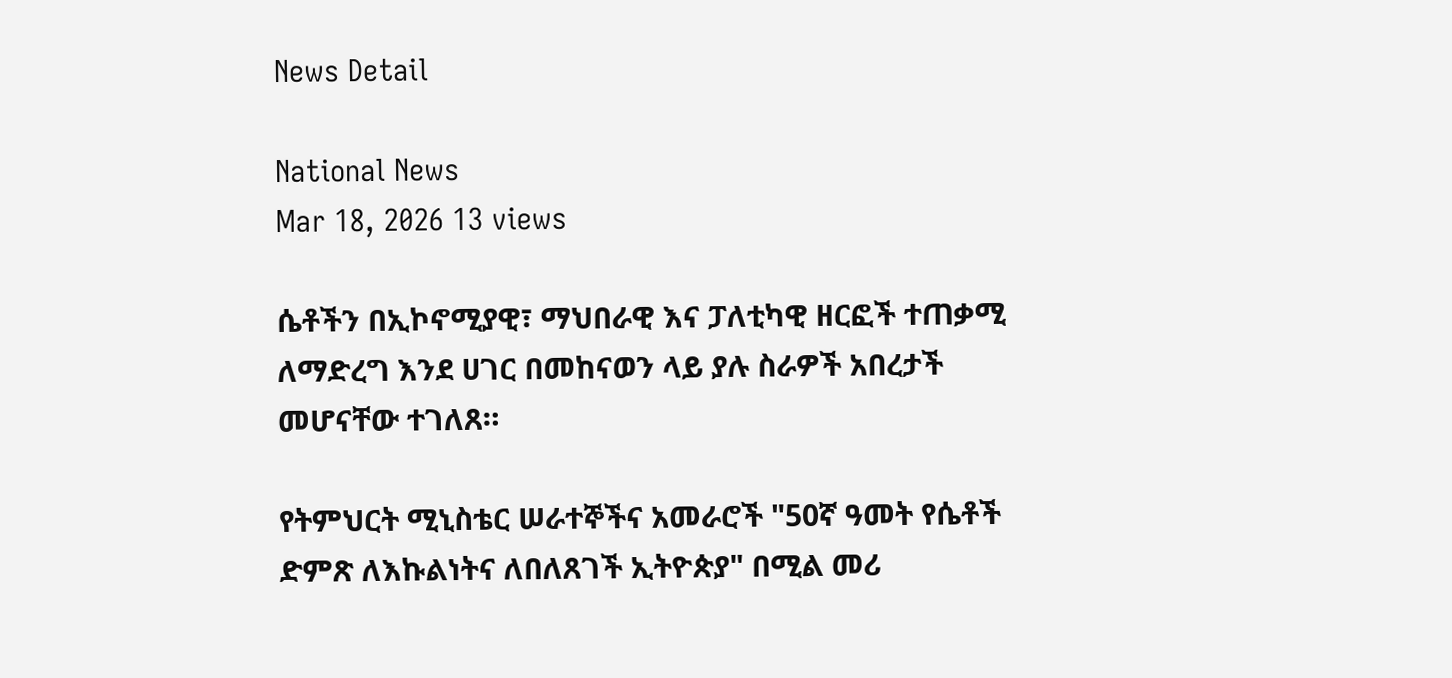News Detail

National News
Mar 18, 2026 13 views

ሴቶችን በኢኮኖሚያዊ፣ ማህበራዊ እና ፓለቲካዊ ዘርፎች ተጠቃሚ ለማድረግ እንደ ሀገር በመከናወን ላይ ያሉ ስራዎች አበረታች መሆናቸው ተገለጸ።

የትምህርት ሚኒስቴር ሠራተኞችና አመራሮች "50ኛ ዓመት የሴቶች ድምጽ ለእኩልነትና ለበለጸገች ኢትዮጵያ" በሚል መሪ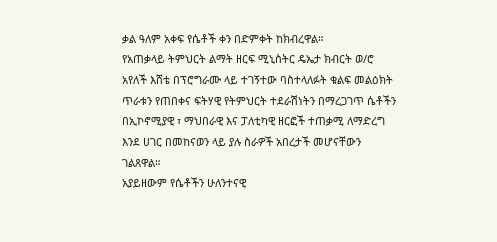ቃል ዓለም አቀፍ የሴቶች ቀን በድምቀት ከክብረዋል።
የአጠቃላይ ትምህርት ልማት ዘርፍ ሚኒስትር ዴኤታ ክብርት ወ/ሮ አየለች እሸቴ በፕሮግራሙ ላይ ተገኝተው ባስተላለፉት ቁልፍ መልዕክት ጥራቱን የጠበቀና ፍትሃዊ የትምህርት ተደራሽነትን በማረጋገጥ ሴቶችን በኢኮኖሚያዊ ፣ ማህበራዊ እና ፓለቲካዊ ዘርፎች ተጠቃሚ ለማድረግ እንደ ሀገር በመከናወን ላይ ያሉ ስራዎች አበረታች መሆናቸውን ገልጸዋል።
አያይዘውም የሴቶችን ሁለንተናዊ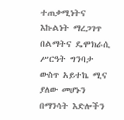ተጠቃሚነትና እኩልነት ማረጋገጥ በልማትና ዴሞክራሲ ሥርዓት ግንባታ ውስጥ አይተኬ ሚና ያለው መሆኑን በማንሳት እድሎችን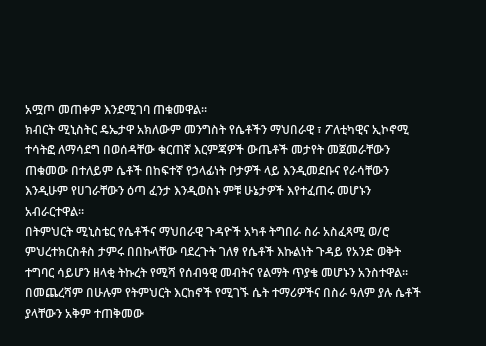አሟጦ መጠቀም እንደሚገባ ጠቁመዋል።
ክብርት ሚኒስትር ዴኤታዋ አክለውም መንግስት የሴቶችን ማህበራዊ ፣ ፖለቲካዊና ኢኮኖሚ ተሳትፎ ለማሳደግ በወሰዳቸው ቁርጠኛ እርምጃዎች ውጤቶች መታየት መጀመራቸውን ጠቁመው በተለይም ሴቶች በከፍተኛ የኃላፊነት ቦታዎች ላይ እንዲመደቡና የራሳቸውን እንዲሁም የሀገራቸውን ዕጣ ፈንታ እንዲወስኑ ምቹ ሁኔታዎች እየተፈጠሩ መሆኑን አብራርተዋል።
በትምህርት ሚኒስቴር የሴቶችና ማህበራዊ ጉዳዮች አካቶ ትግበራ ስራ አስፈጻሚ ወ/ሮ ምህረተክርስቶስ ታምሩ በበኩላቸው ባደረጉት ገለፃ የሴቶች እኩልነት ጉዳይ የአንድ ወቅት ተግባር ሳይሆን ዘላቂ ትኩረት የሚሻ የሰብዓዊ መብትና የልማት ጥያቄ መሆኑን አንስተዋል።
በመጨረሻም በሁሉም የትምህርት እርከኖች የሚገኙ ሴት ተማሪዎችና በስራ ዓለም ያሉ ሴቶች ያላቸውን አቅም ተጠቅመው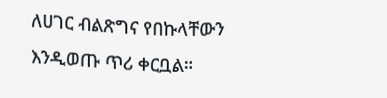ለሀገር ብልጽግና የበኩላቸውን እንዲወጡ ጥሪ ቀርቧል።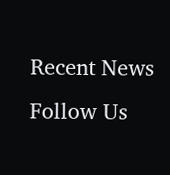Recent News
Follow Us